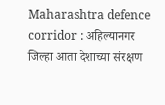Maharashtra defence corridor : अहिल्यानगर जिल्हा आता देशाच्या संरक्षण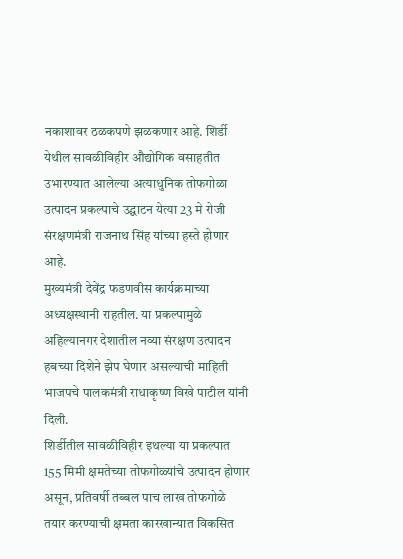नकाशावर ठळकपणे झळकणार आहे. शिर्डी येथील सावळीविहीर औद्योगिक वसाहतीत उभारण्यात आलेल्या अत्याधुनिक तोफगोळा उत्पादन प्रकल्पाचे उद्घाटन येत्या 23 मे रोजी संरक्षणमंत्री राजनाथ सिंह यांच्या हस्ते होणार आहे.
मुख्यमंत्री देवेंद्र फडणवीस कार्यक्रमाच्या अध्यक्षस्थानी राहतील. या प्रकल्पामुळे अहिल्यानगर देशातील नव्या संरक्षण उत्पादन हबच्या दिशेने झेप घेणार असल्याची माहिती भाजपचे पालकमंत्री राधाकृष्ण विखे पाटील यांनी दिली.
शिर्डीतील सावळीविहीर इथल्या या प्रकल्पात 155 मिमी क्षमतेच्या तोफगोळ्यांचे उत्पादन होणार असून, प्रतिवर्षी तब्बल पाच लाख तोफगोळे तयार करण्याची क्षमता कारखान्यात विकसित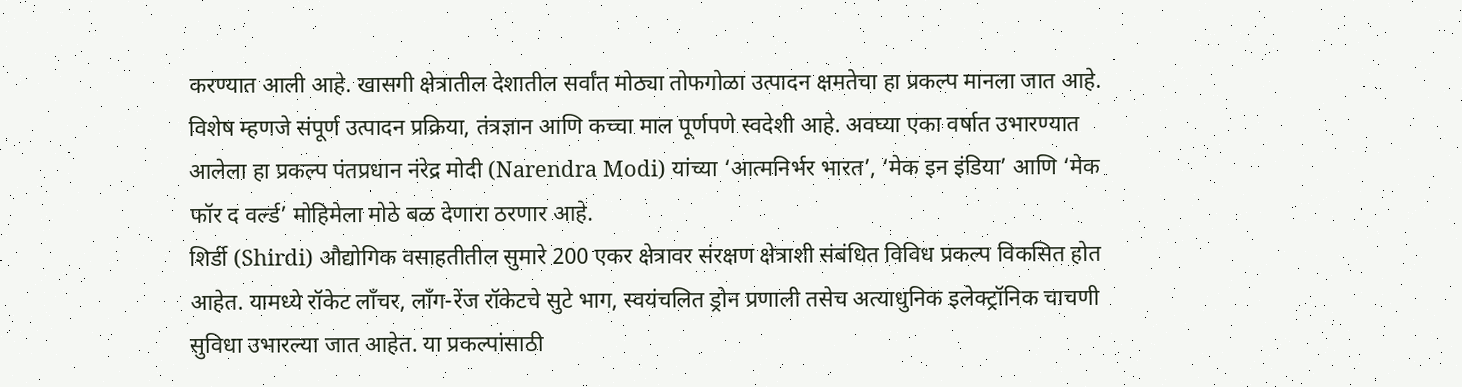करण्यात आली आहे. खासगी क्षेत्रातील देशातील सर्वांत मोठ्या तोफगोळा उत्पादन क्षमतेचा हा प्रकल्प मानला जात आहे. विशेष म्हणजे संपूर्ण उत्पादन प्रक्रिया, तंत्रज्ञान आणि कच्चा माल पूर्णपणे स्वदेशी आहे. अवघ्या एका वर्षात उभारण्यात आलेला हा प्रकल्प पंतप्रधान नंरेद्र मोदी (Narendra Modi) यांच्या ‘आत्मनिर्भर भारत’, ‘मेक इन इंडिया’ आणि ‘मेक फॉर द वर्ल्ड’ मोहिमेला मोठे बळ देणारा ठरणार आहे.
शिर्डी (Shirdi) औद्योगिक वसाहतीतील सुमारे 200 एकर क्षेत्रावर संरक्षण क्षेत्राशी संबंधित विविध प्रकल्प विकसित होत आहेत. यामध्ये रॉकेट लाँचर, लाँग-रेंज रॉकेटचे सुटे भाग, स्वयंचलित ड्रोन प्रणाली तसेच अत्याधुनिक इलेक्ट्रॉनिक चाचणी सुविधा उभारल्या जात आहेत. या प्रकल्पांसाठी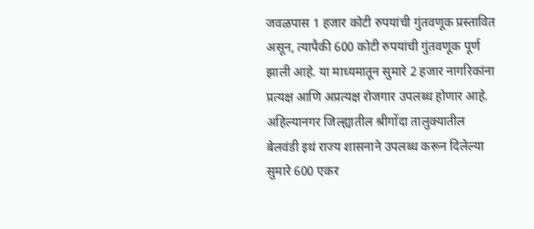जवळपास 1 हजार कोटी रुपयांची गुंतवणूक प्रस्तावित असून, त्यापैकी 600 कोटी रुपयांची गुंतवणूक पूर्ण झाली आहे. या माध्यमातून सुमारे 2 हजार नागरिकांना प्रत्यक्ष आणि अप्रत्यक्ष रोजगार उपलब्ध होणार आहे.
अहिल्यानगर जिल्ह्यातील श्रीगोंदा तालुक्यातील बेलवंडी इथं राज्य शासनाने उपलब्ध करून दिलेल्या सुमारे 600 एकर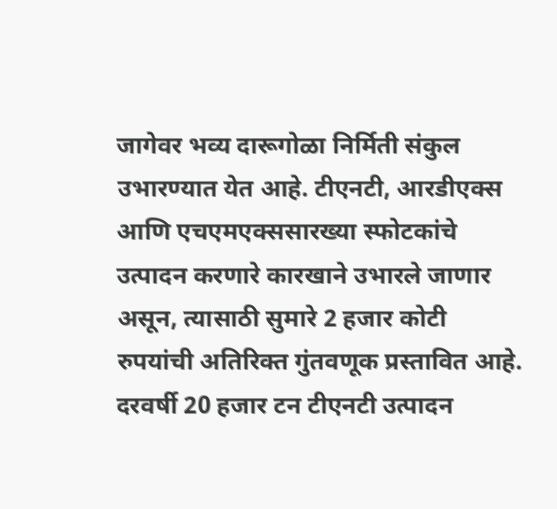जागेवर भव्य दारूगोळा निर्मिती संकुल उभारण्यात येत आहे. टीएनटी, आरडीएक्स आणि एचएमएक्ससारख्या स्फोटकांचे उत्पादन करणारे कारखाने उभारले जाणार असून, त्यासाठी सुमारे 2 हजार कोटी रुपयांची अतिरिक्त गुंतवणूक प्रस्तावित आहे. दरवर्षी 20 हजार टन टीएनटी उत्पादन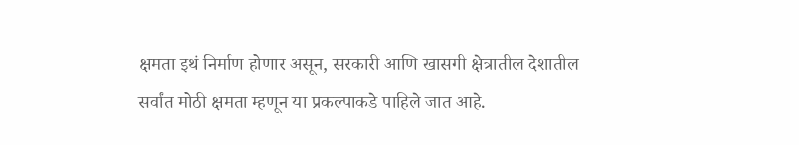क्षमता इथं निर्माण होणार असून, सरकारी आणि खासगी क्षेत्रातील देशातील सर्वांत मोठी क्षमता म्हणून या प्रकल्पाकडे पाहिले जात आहे.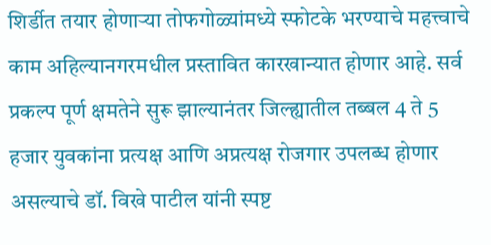शिर्डीत तयार होणाऱ्या तोफगोळ्यांमध्ये स्फोटके भरण्याचे महत्त्वाचे काम अहिल्यानगरमधील प्रस्तावित कारखान्यात होणार आहे. सर्व प्रकल्प पूर्ण क्षमतेने सुरू झाल्यानंतर जिल्ह्यातील तब्बल 4 ते 5 हजार युवकांना प्रत्यक्ष आणि अप्रत्यक्ष रोजगार उपलब्ध होणार असल्याचे डॉ. विखे पाटील यांनी स्पष्ट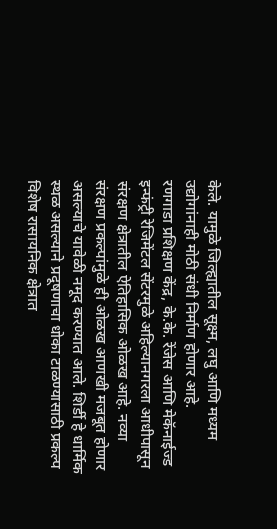केले. यामुळे जिल्ह्यातील सूक्ष्म, लघु आणि मध्यम उद्योगांनाही मोठी संधी निर्माण होणार आहे.
रणगाडा प्रशिक्षण केंद्र, के.के. रेंजेस आणि मेकॅनाईज्ड इन्फंट्री रेजिमेंटल सेंटरमुळे अहिल्यानगरला आधीपासून संरक्षण क्षेत्रातील ऐतिहासिक ओळख आहे. नव्या संरक्षण प्रकल्पांमुळे ही ओळख आणखी मजबूत होणार असल्याचे यावेळी नमूद करण्यात आले. शिर्डी हे धार्मिक स्थळ असल्याने प्रदूषणाचा धोका टाळण्यासाठी प्रकल्प विशेष रासायनिक क्षेत्रात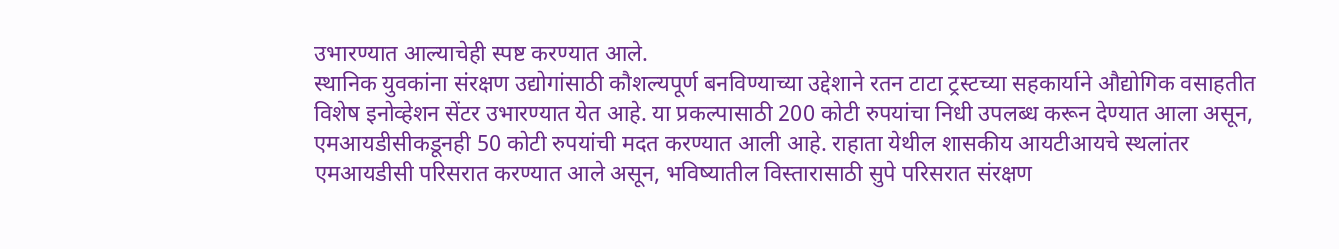उभारण्यात आल्याचेही स्पष्ट करण्यात आले.
स्थानिक युवकांना संरक्षण उद्योगांसाठी कौशल्यपूर्ण बनविण्याच्या उद्देशाने रतन टाटा ट्रस्टच्या सहकार्याने औद्योगिक वसाहतीत विशेष इनोव्हेशन सेंटर उभारण्यात येत आहे. या प्रकल्पासाठी 200 कोटी रुपयांचा निधी उपलब्ध करून देण्यात आला असून, एमआयडीसीकडूनही 50 कोटी रुपयांची मदत करण्यात आली आहे. राहाता येथील शासकीय आयटीआयचे स्थलांतर एमआयडीसी परिसरात करण्यात आले असून, भविष्यातील विस्तारासाठी सुपे परिसरात संरक्षण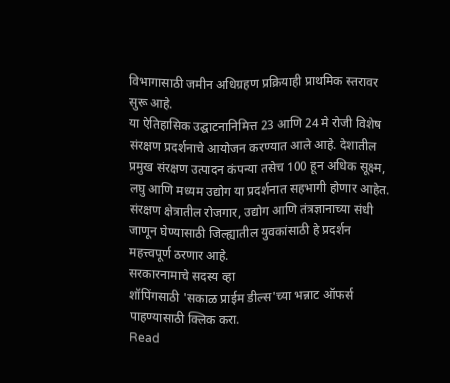विभागासाठी जमीन अधिग्रहण प्रक्रियाही प्राथमिक स्तरावर सुरू आहे.
या ऐतिहासिक उद्घाटनानिमित्त 23 आणि 24 मे रोजी विशेष संरक्षण प्रदर्शनाचे आयोजन करण्यात आले आहे. देशातील प्रमुख संरक्षण उत्पादन कंपन्या तसेच 100 हून अधिक सूक्ष्म, लघु आणि मध्यम उद्योग या प्रदर्शनात सहभागी होणार आहेत. संरक्षण क्षेत्रातील रोजगार, उद्योग आणि तंत्रज्ञानाच्या संधी जाणून घेण्यासाठी जिल्ह्यातील युवकांसाठी हे प्रदर्शन महत्त्वपूर्ण ठरणार आहे.
सरकारनामाचे सदस्य व्हा
शॉपिंगसाठी 'सकाळ प्राईम डील्स'च्या भन्नाट ऑफर्स पाहण्यासाठी क्लिक करा.
Read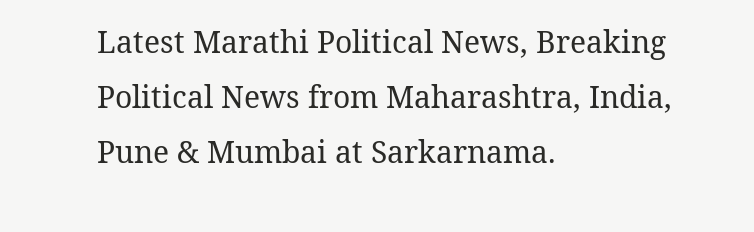Latest Marathi Political News, Breaking Political News from Maharashtra, India, Pune & Mumbai at Sarkarnama.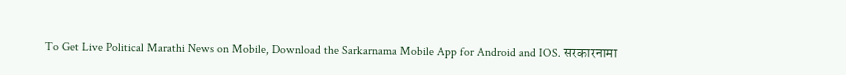To Get Live Political Marathi News on Mobile, Download the Sarkarnama Mobile App for Android and IOS. सरकारनामा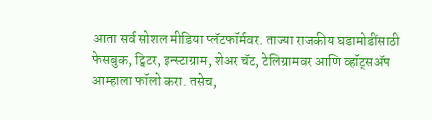आता सर्व सोशल मीडिया प्लॅटफॉर्मवर. ताज्या राजकीय घडामोडींसाठी फेसबुक, ट्विटर, इन्स्टाग्राम, शेअर चॅट, टेलिग्रामवर आणि व्हॉट्सॲप आम्हाला फॉलो करा. तसेच,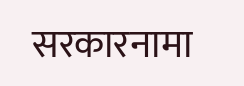सरकारनामा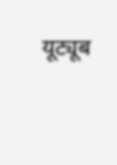यूट्यूब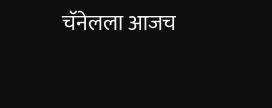चॅनेलला आजच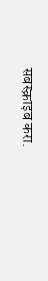सबस्क्राइब करा.